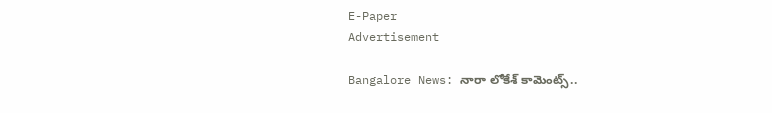E-Paper
Advertisement

Bangalore News: నారా లోకేశ్ కామెంట్స్..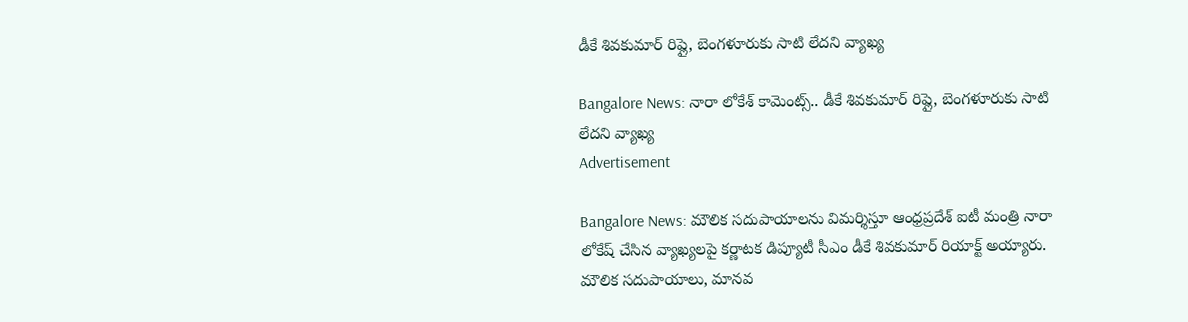డీకే శివకుమార్ రిప్లై, బెంగళూరుకు సాటి లేదని వ్యాఖ్య

Bangalore News: నారా లోకేశ్ కామెంట్స్.. డీకే శివకుమార్ రిప్లై, బెంగళూరుకు సాటి లేదని వ్యాఖ్య
Advertisement

Bangalore News: మౌలిక సదుపాయాలను విమర్శిస్తూ ఆంధ్రప్రదేశ్ ఐటీ మంత్రి నారా లోకేష్ చేసిన వ్యాఖ్యలపై కర్ణాటక డిప్యూటీ సీఎం డీకే శివకుమార్ రియాక్ట్ అయ్యారు. మౌలిక సదుపాయాలు, మానవ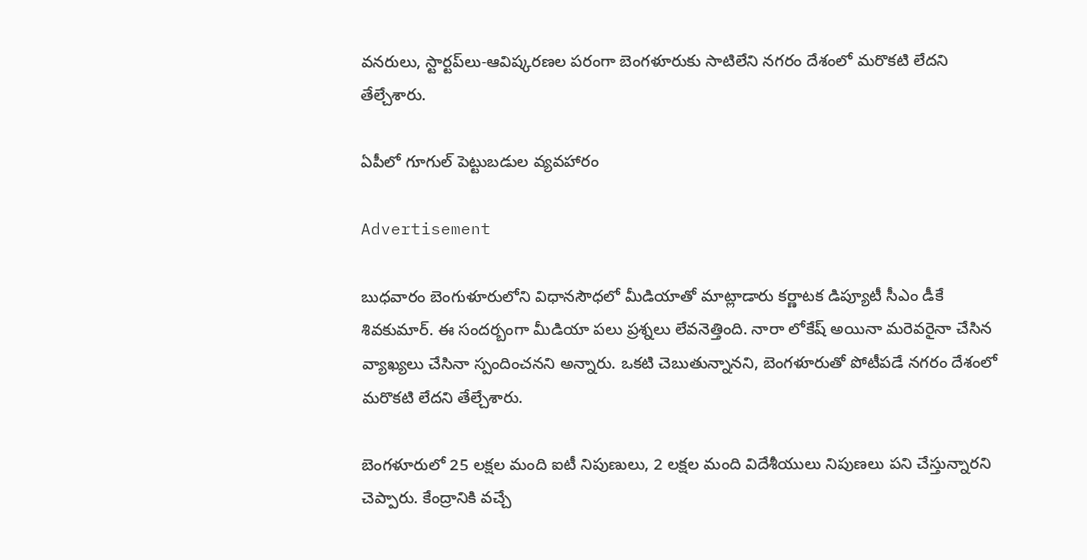వనరులు, స్టార్టప్‌లు-ఆవిష్కరణల పరంగా బెంగళూరుకు సాటిలేని నగరం దేశంలో మరొకటి లేదని తేల్చేశారు.

ఏపీలో గూగుల్ పెట్టుబడుల వ్యవహారం

Advertisement

బుధవారం బెంగుళూరులోని విధానసౌధలో మీడియాతో మాట్లాడారు కర్ణాటక డిప్యూటీ సీఎం డీకే శివకుమార్. ఈ సందర్బంగా మీడియా పలు ప్రశ్నలు లేవనెత్తింది. నారా లోకేష్ అయినా మరెవరైనా చేసిన వ్యాఖ్యలు చేసినా స్పందించనని అన్నారు. ఒకటి చెబుతున్నానని, బెంగళూరుతో పోటీపడే నగరం దేశంలో మరొకటి లేదని తేల్చేశారు.

బెంగళూరులో 25 లక్షల మంది ఐటీ నిపుణులు, 2 లక్షల మంది విదేశీయులు నిపుణలు పని చేస్తున్నారని చెప్పారు. కేంద్రానికి వచ్చే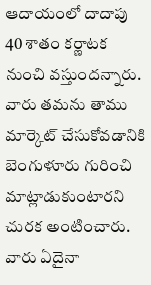ఆదాయంలో దాదాపు 40 శాతం కర్ణాటక నుంచి వస్తుందన్నారు. వారు తమను తాము మార్కెట్ చేసుకోవడానికి బెంగుళూరు గురించి మాట్లాడుకుంటారని చురక అంటించారు. వారు ఏదైనా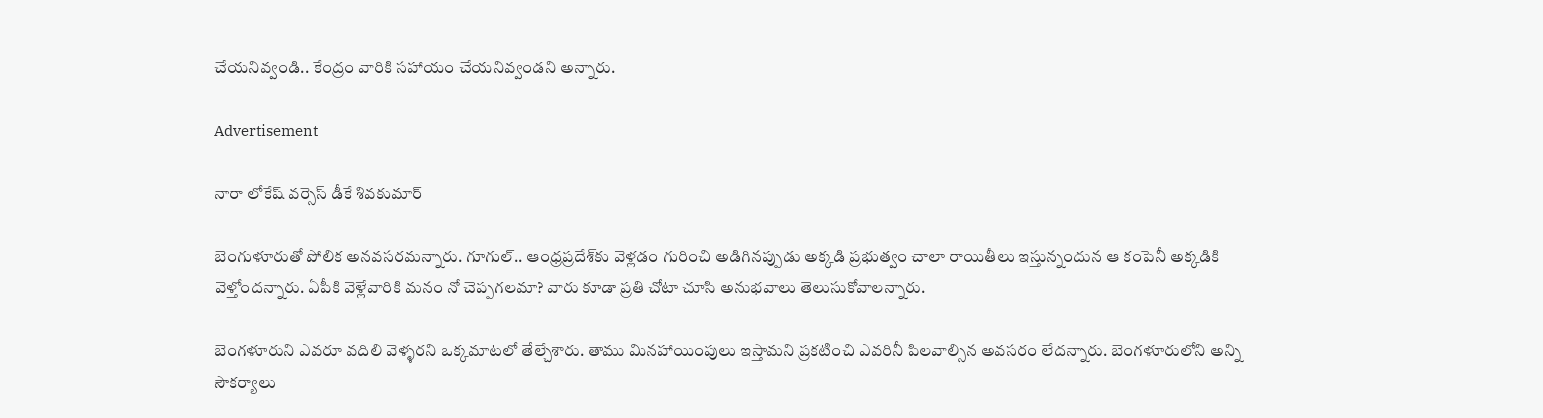చేయనివ్వండి.. కేంద్రం వారికి సహాయం చేయనివ్వండని అన్నారు.

Advertisement

నారా లోకేష్ వర్సెస్ డీకే శివకుమార్

బెంగుళూరుతో పోలిక అనవసరమన్నారు. గూగుల్.. ఆంధ్రప్రదేశ్‌కు వెళ్లడం గురించి అడిగినప్పుడు అక్కడి ప్రభుత్వం చాలా రాయితీలు ఇస్తున్నందున ఆ కంపెనీ అక్కడికి వెళ్తోందన్నారు. ఏపీకి వెళ్లేవారికి మనం నో చెప్పగలమా? వారు కూడా ప్రతి చోటా చూసి అనుభవాలు తెలుసుకోవాలన్నారు.

బెంగళూరుని ఎవరూ వదిలి వెళ్ళరని ఒక్కమాటలో తేల్చేశారు. తాము మినహాయింపులు ఇస్తామని ప్రకటించి ఎవరినీ పిలవాల్సిన అవసరం లేదన్నారు. బెంగళూరులోని అన్ని సౌకర్యాలు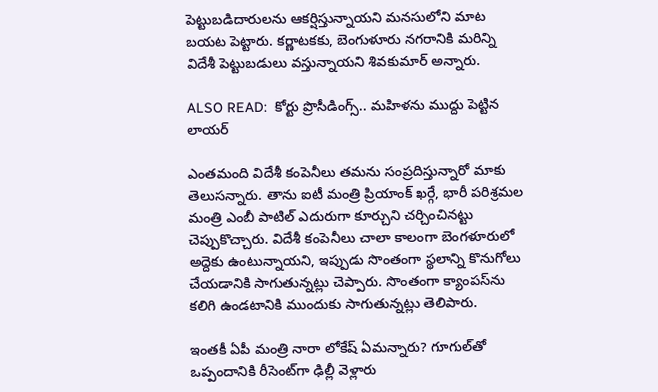పెట్టుబడిదారులను ఆకర్షిస్తున్నాయని మనసులోని మాట బయట పెట్టారు. కర్ణాటకకు, బెంగుళూరు నగరానికి మరిన్ని విదేశీ పెట్టుబడులు వస్తున్నాయని శివకుమార్ అన్నారు.

ALSO READ:  కోర్టు ప్రొసీడింగ్స్.. మహిళను ముద్దు పెట్టిన లాయర్

ఎంతమంది విదేశీ కంపెనీలు తమను సంప్రదిస్తున్నారో మాకు తెలుసన్నారు. తాను ఐటీ మంత్రి ప్రియాంక్ ఖర్గే, భారీ పరిశ్రమల మంత్రి ఎంబీ పాటిల్ ఎదురుగా కూర్చుని చర్చించినట్టు చెప్పుకొచ్చారు. విదేశీ కంపెనీలు చాలా కాలంగా బెంగళూరులో అద్దెకు ఉంటున్నాయని, ఇప్పుడు సొంతంగా స్థలాన్ని కొనుగోలు చేయడానికి సాగుతున్నట్లు చెప్పారు. సొంతంగా క్యాంపస్‌ను కలిగి ఉండటానికి ముందుకు సాగుతున్నట్లు తెలిపారు.

ఇంతకీ ఏపీ మంత్రి నారా లోకేష్ ఏమన్నారు? గూగుల్‌తో ఒప్పందానికి రీసెంట్‌గా ఢిల్లీ వెళ్లారు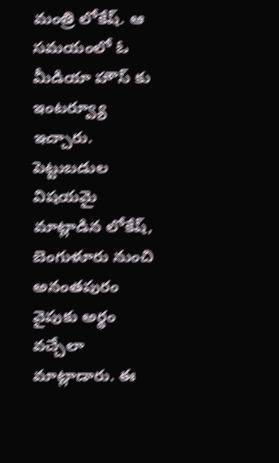మంత్రి లోకేష్. ఆ సమయంలో ఓ మీడియా హౌస్ కు ఇంటర్వ్యూ ఇచ్చారు. పెట్టుబడుల విషయమై మాట్లాడిన లోకేష్,  బెంగుళూరు నుంచి అనంతపురం వైపుకు అర్థం వచ్చేలా మాట్లాడారు. ఈ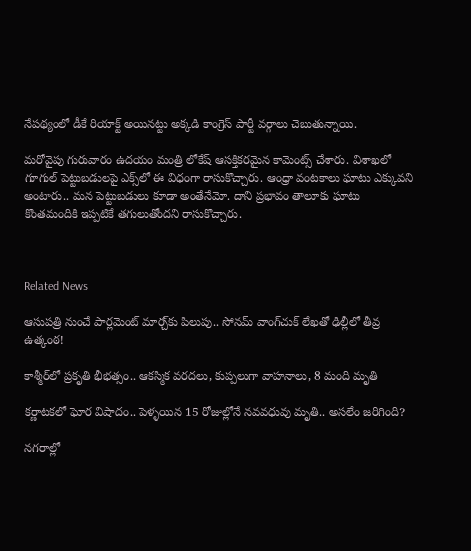నేపథ్యంలో డీకే రియాక్ట్ అయినట్టు అక్కడి కాంగ్రెస్ పార్టీ వర్గాలు చెబుతున్నాయి.

మరోవైపు గురువారం ఉదయం మంత్రి లోకేష్ ఆసక్తికరమైన కామెంట్స్ చేశారు. విశాఖలో గూగుల్ పెట్టుబడులపై ఎక్స్‌లో ఈ విధంగా రాసుకొచ్చారు. ఆంధ్రా వంటకాలు ఘాటు ఎక్కువని అంటారు.. మన పెట్టుబడులు కూడా అంతేనేమో. దాని ప్రభావం తాలూకు ఘాటు కొంతమందికి ఇప్పటికే తగులుతోందని రాసుకొచ్చారు.



Related News

ఆసుపత్రి నుంచే పార్లమెంట్ మార్చ్‌కు పిలుపు.. సోనమ్ వాంగ్‌చుక్ లేఖతో ఢిల్లీలో తీవ్ర ఉత్కంఠ!

కాశ్మీర్‌లో ప్రకృతి భీభత్సం.. ఆకస్మిక వరదలు, కుప్పలుగా వాహనాలు, 8 మంది మృతి

కర్ణాటకలో ఘోర విషాదం.. పెళ్ళయిన 15 రోజుల్లోనే నవవధువు మృతి.. అసలేం జరిగింది?

నగరాల్లో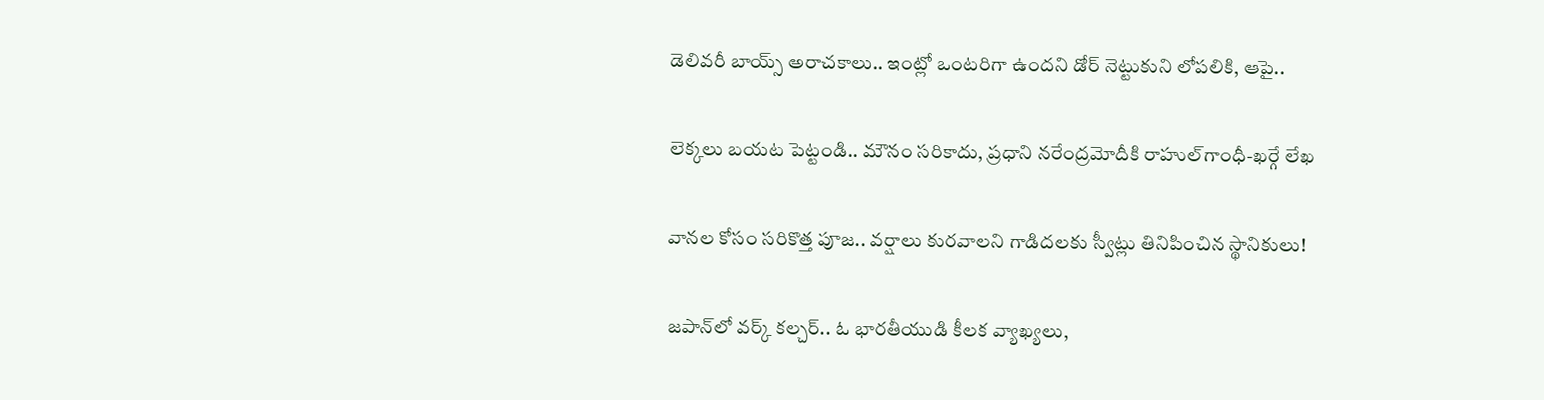డెలివరీ బాయ్స్ అరాచకాలు.. ఇంట్లో ఒంటరిగా ఉందని డోర్ నెట్టుకుని లోపలికి, ఆపై..

లెక్కలు బయట పెట్టండి.. మౌనం సరికాదు, ప్రధాని నరేంద్రమోదీకి రాహుల్‌‌గాంధీ-ఖర్గే లేఖ

వానల కోసం సరికొత్త పూజ.. వర్షాలు కురవాలని గాడిదలకు స్వీట్లు తినిపించిన స్థానికులు!

జపాన్‌లో వర్క్ కల్చర్.. ఓ భారతీయుడి కీలక వ్యాఖ్యలు,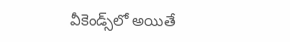వీకెండ్స్‌లో అయితే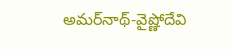అమర్‌నాథ్-వైష్ణోదేవి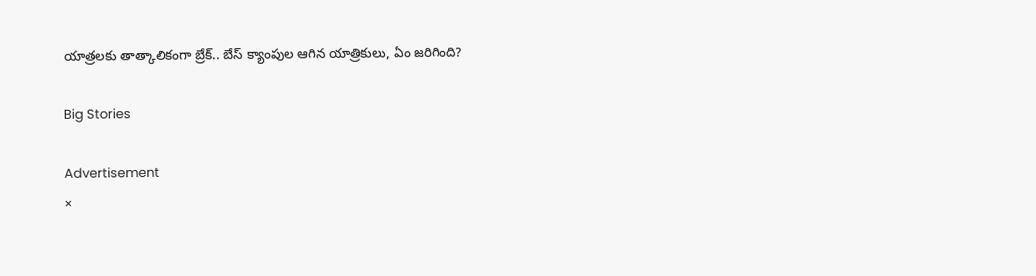యాత్రలకు తాత్కాలికంగా బ్రేక్.. బేస్ క్యాంపుల ఆగిన యాత్రికులు, ఏం జరిగింది?

Big Stories

Advertisement
×